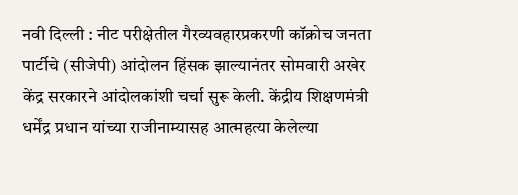नवी दिल्ली : नीट परीक्षेतील गैरव्यवहारप्रकरणी कॉक्रोच जनता पार्टीचे (सीजेपी) आंदोलन हिंसक झाल्यानंतर सोमवारी अखेर केंद्र सरकारने आंदोलकांशी चर्चा सुरू केली. केंद्रीय शिक्षणमंत्री धर्मेंद्र प्रधान यांच्या राजीनाम्यासह आत्महत्या केलेल्या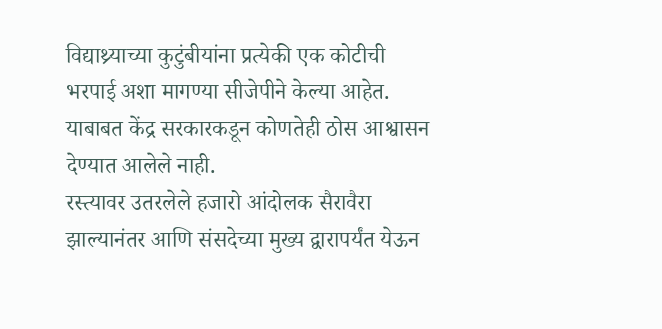विद्याथ्र्याच्या कुटुंबीयांना प्रत्येकी एक कोटीची भरपाई अशा मागण्या सीजेपीने केल्या आहेत. याबाबत केंद्र सरकारकडून कोणतेही ठोस आश्वासन देण्यात आलेले नाही.
रस्त्यावर उतरलेले हजारो आंदोलक सैरावैरा झाल्यानंतर आणि संसदेच्या मुख्य द्वारापर्यंत येऊन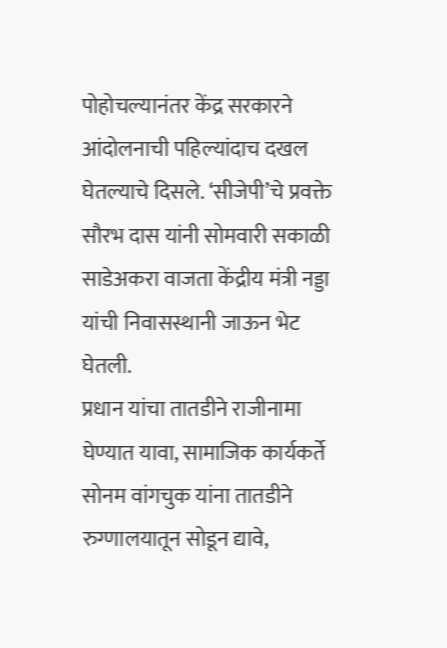पोहोचल्यानंतर केंद्र सरकारने आंदोलनाची पहिल्यांदाच दखल घेतल्याचे दिसले. ‘सीजेपी’चे प्रवक्ते सौरभ दास यांनी सोमवारी सकाळी साडेअकरा वाजता केंद्रीय मंत्री नड्डा यांची निवासस्थानी जाऊन भेट घेतली.
प्रधान यांचा तातडीने राजीनामा घेण्यात यावा, सामाजिक कार्यकर्ते सोनम वांगचुक यांना तातडीने रुग्णालयातून सोडून द्यावे,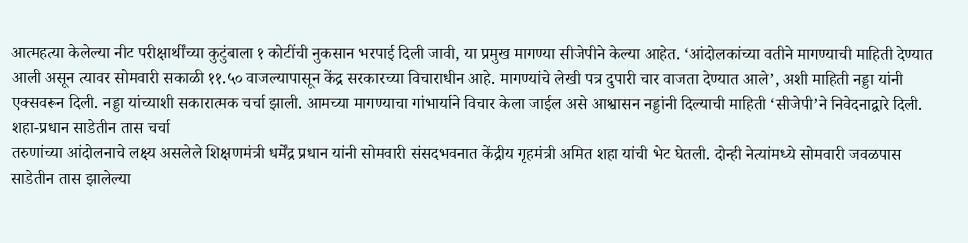आत्महत्या केलेल्या नीट परीक्षार्थींच्या कुटुंबाला १ कोटींची नुकसान भरपाई दिली जावी, या प्रमुख मागण्या सीजेपीने केल्या आहेत. ‘आंदोलकांच्या वतीने मागण्याची माहिती देण्यात आली असून त्यावर सोमवारी सकाळी ११.५० वाजल्यापासून केंद्र सरकारच्या विचाराधीन आहे. मागण्यांचे लेखी पत्र दुपारी चार वाजता देण्यात आले’, अशी माहिती नड्डा यांनी एक्सवरून दिली. नड्डा यांच्याशी सकारात्मक चर्चा झाली. आमच्या मागण्याचा गांभार्याने विचार केला जाईल असे आश्वासन नड्डांनी दिल्याची माहिती ‘सीजेपी’ने निवेदनाद्वारे दिली.
शहा-प्रधान साडेतीन तास चर्चा
तरुणांच्या आंदोलनाचे लक्ष्य असलेले शिक्षणमंत्री धर्मेंद्र प्रधान यांनी सोमवारी संसदभवनात केंद्रीय गृहमंत्री अमित शहा यांची भेट घेतली. दोन्ही नेत्यांमध्ये सोमवारी जवळपास साडेतीन तास झालेल्या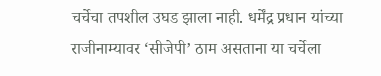चर्चेचा तपशील उघड झाला नाही. धर्मेंद्र प्रधान यांच्या राजीनाम्यावर ‘सीजेपी’ ठाम असताना या चर्चेला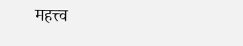महत्त्व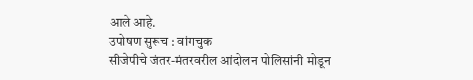आले आहे.
उपोषण सुरूच : वांगचुक
सीजेपीचे जंतर-मंतरवरील आंदोलन पोलिसांनी मोडून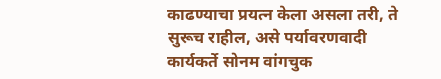काढण्याचा प्रयत्न केला असला तरी, ते सुरूच राहील, असे पर्यावरणवादी कार्यकर्ते सोनम वांगचुक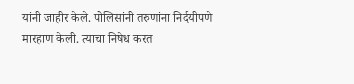यांनी जाहीर केले. पोलिसांनी तरुणांना निर्दयीपणे मारहाण केली. त्याचा निषेध करत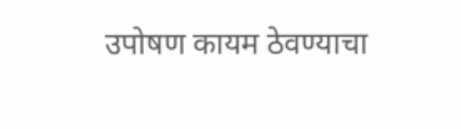उपोषण कायम ठेवण्याचा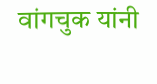वांगचुक यांनी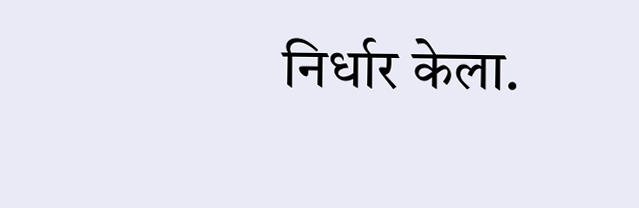निर्धार केला.